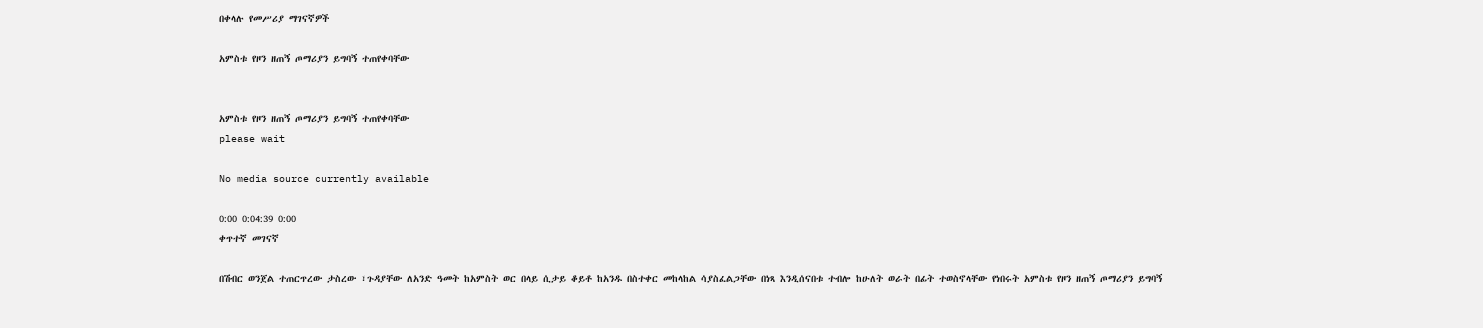በቀላሉ የመሥሪያ ማገናኛዎች

አምስቱ የዞን ዘጠኝ ጦማሪያን ይግባኝ ተጠየቀባቸው


አምስቱ የዞን ዘጠኝ ጦማሪያን ይግባኝ ተጠየቀባቸው
please wait

No media source currently available

0:00 0:04:39 0:00
ቀጥተኛ መገናኛ

በሽብር ወንጀል ተጠርጥረው ታስረው ፣ጉዳያቸው ለአንድ ዓመት ከአምስት ወር በላይ ሲታይ ቆይቶ ከአንዱ በስተቀር መከላከል ሳያስፈልጋቸው በነጻ እንዲሰናበቱ ተብሎ ከሁለት ወራት በፊት ተወስኖላቸው የነበሩት አምስቱ የዞን ዘጠኝ ጦማሪያን ይግባኝ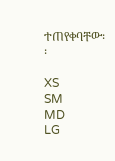ተጠየቀባቸው፡፡

XS
SM
MD
LG